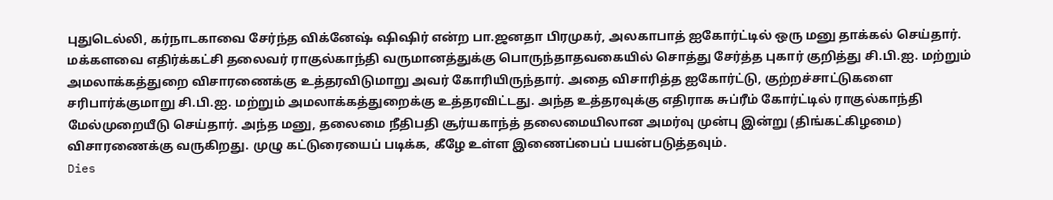புதுடெல்லி, கர்நாடகாவை சேர்ந்த விக்னேஷ் ஷிஷிர் என்ற பா.ஜனதா பிரமுகர், அலகாபாத் ஐகோர்ட்டில் ஒரு மனு தாக்கல் செய்தார். மக்களவை எதிர்க்கட்சி தலைவர் ராகுல்காந்தி வருமானத்துக்கு பொருந்தாதவகையில் சொத்து சேர்த்த புகார் குறித்து சி.பி.ஐ. மற்றும் அமலாக்கத்துறை விசாரணைக்கு உத்தரவிடுமாறு அவர் கோரியிருந்தார். அதை விசாரித்த ஐகோர்ட்டு, குற்றச்சாட்டுகளை சரிபார்க்குமாறு சி.பி.ஐ. மற்றும் அமலாக்கத்துறைக்கு உத்தரவிட்டது. அந்த உத்தரவுக்கு எதிராக சுப்ரீம் கோர்ட்டில் ராகுல்காந்தி மேல்முறையீடு செய்தார். அந்த மனு, தலைமை நீதிபதி சூர்யகாந்த் தலைமையிலான அமர்வு முன்பு இன்று (திங்கட்கிழமை) விசாரணைக்கு வருகிறது. முழு கட்டுரையைப் படிக்க, கீழே உள்ள இணைப்பைப் பயன்படுத்தவும்.
Dies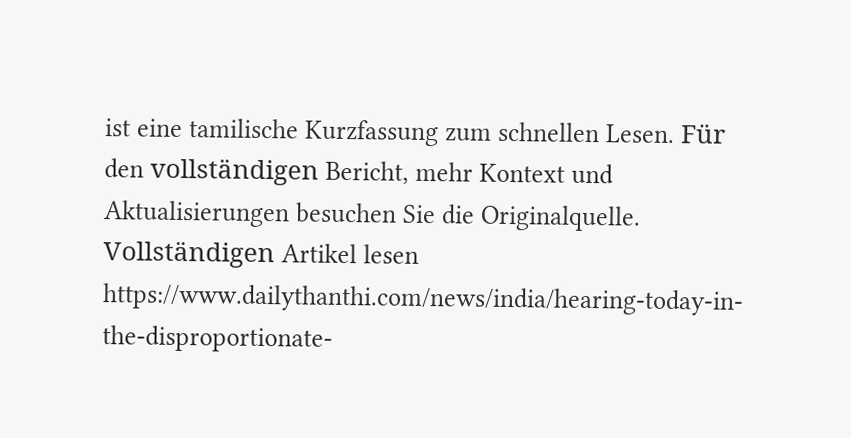ist eine tamilische Kurzfassung zum schnellen Lesen. Für den vollständigen Bericht, mehr Kontext und Aktualisierungen besuchen Sie die Originalquelle.
Vollständigen Artikel lesen
https://www.dailythanthi.com/news/india/hearing-today-in-the-disproportionate-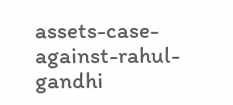assets-case-against-rahul-gandhi